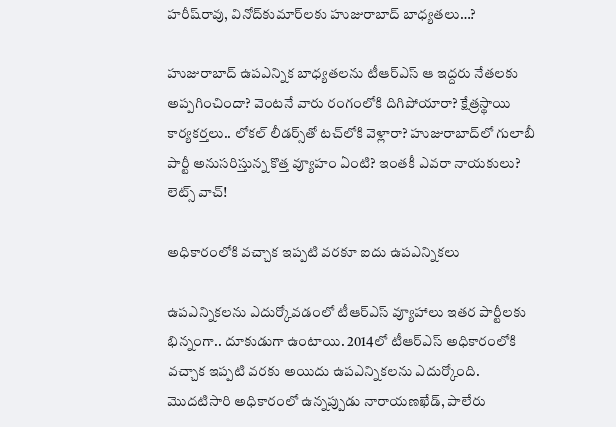హరీష్‌రావు, వినోద్‌కుమార్‌లకు హుజురాబాద్‌ బాధ్యతలు…?

హుజురాబాద్ ఉపఎన్నిక బాధ్యతలను టీఆర్ఎస్ ఆ ఇద్దరు నేతలకు అప్పగించిందా? వెంటనే వారు రంగంలోకి దిగిపోయారా? క్షేత్రస్థాయి కార్యకర్తలు.. లోకల్‌ లీడర్స్‌తో టచ్‌లోకి వెళ్లారా? హుజురాబాద్‌లో గులాబీ పార్టీ అనుసరిస్తున్న కొత్త వ్యూహం ఏంటి? ఇంతకీ ఎవరా నాయకులు? లెట్స్‌ వాచ్‌!

అధికారంలోకి వచ్చాక ఇప్పటి వరకూ ఐదు ఉపఎన్నికలు

ఉపఎన్నికలను ఎదుర్కోవడంలో టీఆర్‌ఎస్‌ వ్యూహాలు ఇతర పార్టీలకు భిన్నంగా.. దూకుడుగా ఉంటాయి. 2014లో టీఆర్‌ఎస్‌ అధికారంలోకి వచ్చాక ఇప్పటి వరకు అయిదు ఉపఎన్నికలను ఎదుర్కోంది. మొదటిసారి అధికారంలో ఉన్నప్పుడు నారాయణఖేడ్, పాలేరు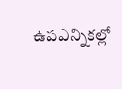ఉపఎన్నికల్లో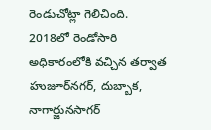రెండుచోట్లా గెలిచింది. 2018లో రెండోసారి అధికారంలోకి వచ్చిన తర్వాత హుజూర్‌నగర్, దుబ్బాక, నాగార్జునసాగర్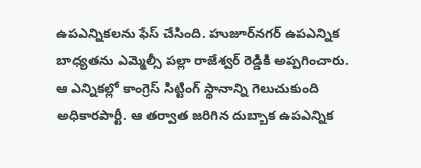ఉపఎన్నికలను ఫేస్ చేసింది. హుజూర్‌నగర్ ఉపఎన్నిక బాధ్యతను ఎమ్మెల్సీ పల్లా రాజేశ్వర్ రెడ్డికి అప్పగించారు. ఆ ఎన్నికల్లో కాంగ్రెస్‌ సిట్టింగ్‌ స్థానాన్ని గెలుచుకుంది అధికారపార్టీ. ఆ తర్వాత జరిగిన దుబ్బాక ఉపఎన్నిక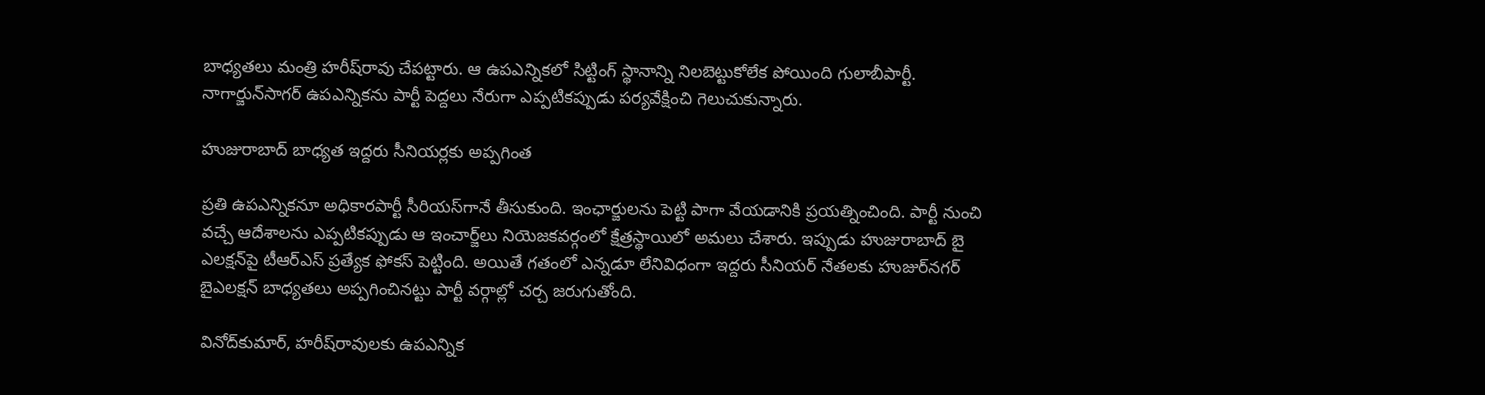బాధ్యతలు మంత్రి హరీష్‌రావు చేపట్టారు. ఆ ఉపఎన్నికలో సిట్టింగ్ స్థానాన్ని నిలబెట్టుకోలేక పోయింది గులాబీపార్టీ. నాగార్జున్‌సాగర్ ఉపఎన్నికను పార్టీ పెద్దలు నేరుగా ఎప్పటికప్పుడు పర్యవేక్షించి గెలుచుకున్నారు.

హుజురాబాద్‌ బాధ్యత ఇద్దరు సీనియర్లకు అప్పగింత

ప్రతి ఉపఎన్నికనూ అధికారపార్టీ సీరియస్‌గానే తీసుకుంది. ఇంఛార్జులను పెట్టి పాగా వేయడానికి ప్రయత్నించింది. పార్టీ నుంచి వచ్చే ఆదేశాలను ఎప్పటికప్పుడు ఆ ఇంచార్జ్‌లు నియెజకవర్గంలో క్షేత్రస్థాయిలో అమలు చేశారు. ఇప్పుడు హుజురాబాద్‌ బై ఎలక్షన్‌పై టీఆర్‌ఎస్‌ ప్రత్యేక ఫోకస్‌ పెట్టింది. అయితే గతంలో ఎన్నడూ లేనివిధంగా ఇద్దరు సీనియర్ నేతలకు హుజుర్‌నగర్ బైఎలక్షన్ బాధ్యతలు అప్పగించినట్టు పార్టీ వర్గాల్లో చర్చ జరుగుతోంది.

వినోద్‌కుమార్‌, హరీష్‌రావులకు ఉపఎన్నిక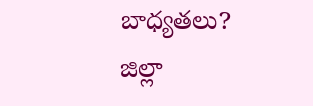బాధ్యతలు?
జిల్లా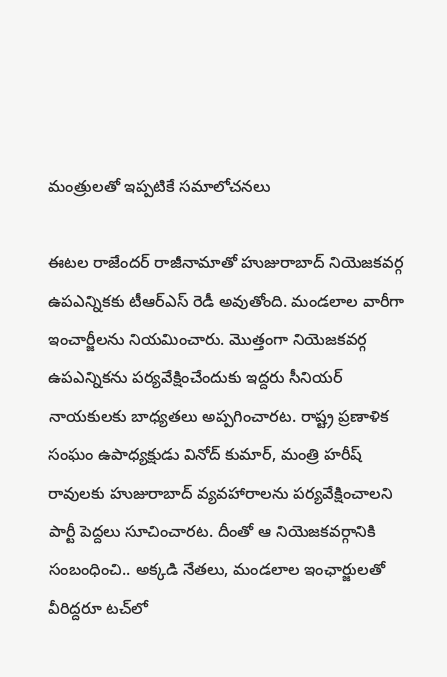మంత్రులతో ఇప్పటికే సమాలోచనలు

ఈటల రాజేందర్ రాజీనామాతో హుజురాబాద్ నియెజకవర్గ ఉపఎన్నికకు టీఆర్ఎస్ రెడీ అవుతోంది. మండలాల వారీగా ఇంచార్జీలను నియమించారు. మొత్తంగా నియెజకవర్గ ఉపఎన్నికను పర్యవేక్షించేందుకు ఇద్దరు సీనియర్‌ నాయకులకు బాధ్యతలు అప్పగించారట. రాష్ట్ర ప్రణాళిక సంఘం ఉపాధ్యక్షుడు వినోద్ కుమార్, మంత్రి హరీష్ రావులకు హుజురాబాద్ వ్యవహారాలను పర్యవేక్షించాలని పార్టీ పెద్దలు సూచించారట. దీంతో ఆ నియెజకవర్గానికి సంబంధించి.. అక్కడి నేతలు, మండలాల ఇంఛార్జులతో వీరిద్దరూ టచ్‌లో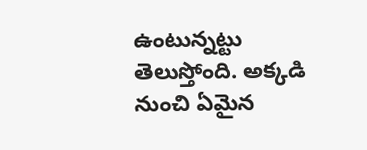ఉంటున్నట్టు తెలుస్తోంది. అక్కడి నుంచి ఏమైన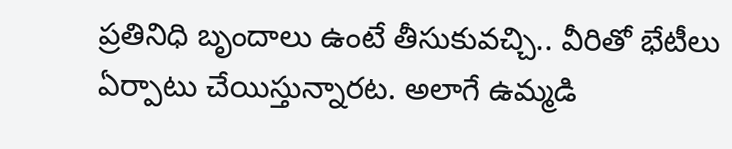ప్రతినిధి బృందాలు ఉంటే తీసుకువచ్చి.. వీరితో భేటీలు ఏర్పాటు చేయిస్తున్నారట. అలాగే ఉమ్మడి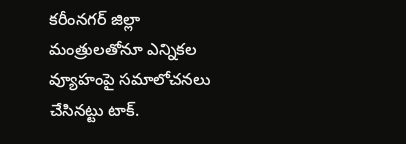కరీంనగర్‌ జిల్లా మంత్రులతోనూ ఎన్నికల వ్యూహంపై సమాలోచనలు చేసినట్టు టాక్.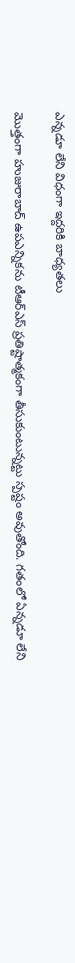ఎన్నడూ లేని విధంగా ఇద్దరికి బాధ్యతలు

మొత్తంగా హుజురాబాద్ ఉపఎన్నికను టీఆర్ఎస్ ప్రతిష్టాత్మకంగా తీసుకుంటున్నట్టు స్పష్టం అవుతోంది. గతంలో ఏన్నడూ లేని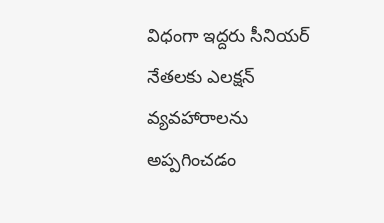విధంగా ఇద్దరు సీనియర్ నేతలకు ఎలక్షన్‌ వ్యవహారాలను అప్పగించడం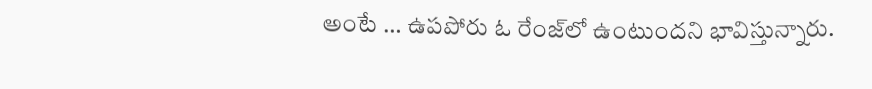అంటే … ఉపపోరు ఓ రేంజ్‌లో ఉంటుందని భావిస్తున్నారు.